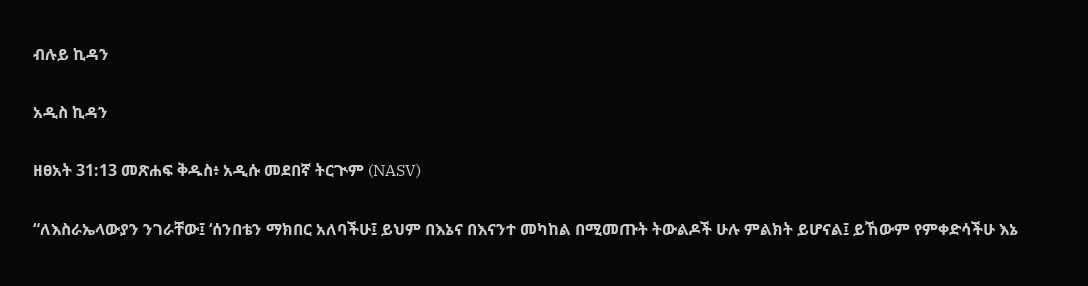ብሉይ ኪዳን

አዲስ ኪዳን

ዘፀአት 31:13 መጽሐፍ ቅዱስ፥ አዲሱ መደበኛ ትርጒም (NASV)

“ለእስራኤላውያን ንገራቸው፤ ‘ሰንበቴን ማክበር አለባችሁ፤ ይህም በእኔና በእናንተ መካከል በሚመጡት ትውልዶች ሁሉ ምልክት ይሆናል፤ ይኸውም የምቀድሳችሁ እኔ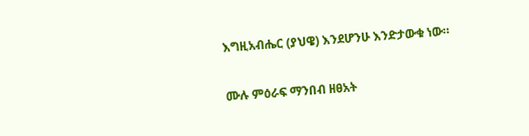እግዚአብሔር (ያህዌ) እንደሆንሁ እንድታውቁ ነው።

ሙሉ ምዕራፍ ማንበብ ዘፀአት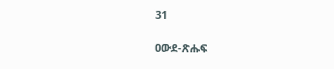31

ዐውደ-ጽሑፍ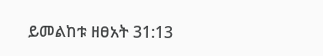ይመልከቱ ዘፀአት 31:13